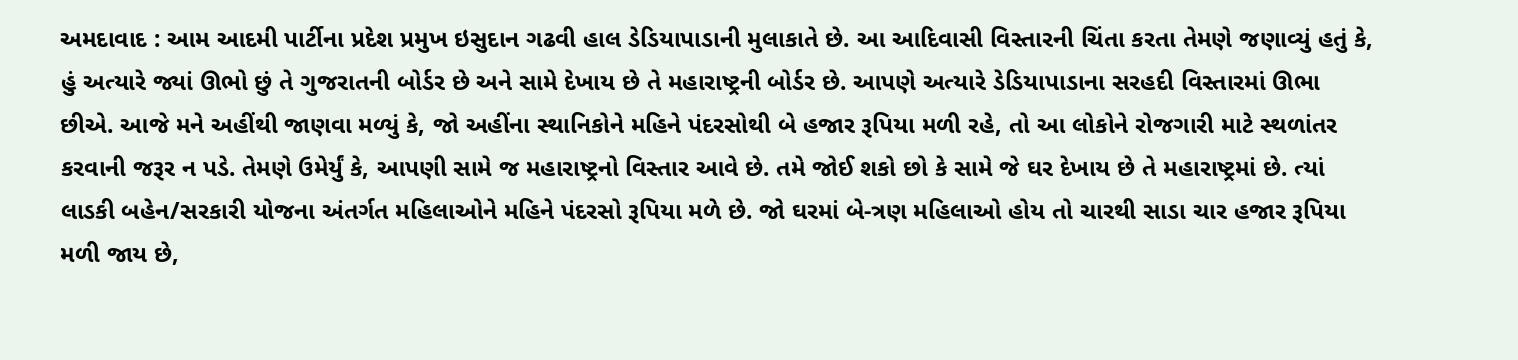અમદાવાદ : આમ આદમી પાર્ટીના પ્રદેશ પ્રમુખ ઇસુદાન ગઢવી હાલ ડેડિયાપાડાની મુલાકાતે છે. આ આદિવાસી વિસ્તારની ચિંતા કરતા તેમણે જણાવ્યું હતું કે, હું અત્યારે જ્યાં ઊભો છું તે ગુજરાતની બોર્ડર છે અને સામે દેખાય છે તે મહારાષ્ટ્રની બોર્ડર છે. આપણે અત્યારે ડેડિયાપાડાના સરહદી વિસ્તારમાં ઊભા છીએ. આજે મને અહીંથી જાણવા મળ્યું કે, જો અહીંના સ્થાનિકોને મહિને પંદરસોથી બે હજાર રૂપિયા મળી રહે, તો આ લોકોને રોજગારી માટે સ્થળાંતર કરવાની જરૂર ન પડે. તેમણે ઉમેર્યું કે, આપણી સામે જ મહારાષ્ટ્રનો વિસ્તાર આવે છે. તમે જોઈ શકો છો કે સામે જે ઘર દેખાય છે તે મહારાષ્ટ્રમાં છે. ત્યાં લાડકી બહેન/સરકારી યોજના અંતર્ગત મહિલાઓને મહિને પંદરસો રૂપિયા મળે છે. જો ઘરમાં બે-ત્રણ મહિલાઓ હોય તો ચારથી સાડા ચાર હજાર રૂપિયા મળી જાય છે,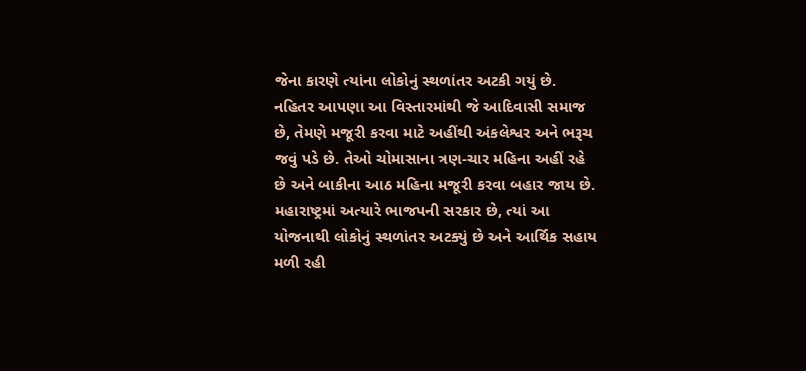જેના કારણે ત્યાંના લોકોનું સ્થળાંતર અટકી ગયું છે. નહિતર આપણા આ વિસ્તારમાંથી જે આદિવાસી સમાજ છે, તેમણે મજૂરી કરવા માટે અહીંથી અંકલેશ્વર અને ભરૂચ જવું પડે છે. તેઓ ચોમાસાના ત્રણ-ચાર મહિના અહીં રહે છે અને બાકીના આઠ મહિના મજૂરી કરવા બહાર જાય છે. મહારાષ્ટ્રમાં અત્યારે ભાજપની સરકાર છે, ત્યાં આ યોજનાથી લોકોનું સ્થળાંતર અટક્યું છે અને આર્થિક સહાય મળી રહી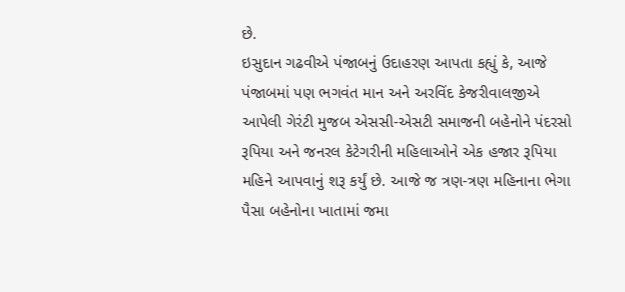છે.
ઇસુદાન ગઢવીએ પંજાબનું ઉદાહરણ આપતા કહ્યું કે, આજે પંજાબમાં પણ ભગવંત માન અને અરવિંદ કેજરીવાલજીએ આપેલી ગેરંટી મુજબ એસસી-એસટી સમાજની બહેનોને પંદરસો રૂપિયા અને જનરલ કેટેગરીની મહિલાઓને એક હજાર રૂપિયા મહિને આપવાનું શરૂ કર્યું છે. આજે જ ત્રણ-ત્રણ મહિનાના ભેગા પૈસા બહેનોના ખાતામાં જમા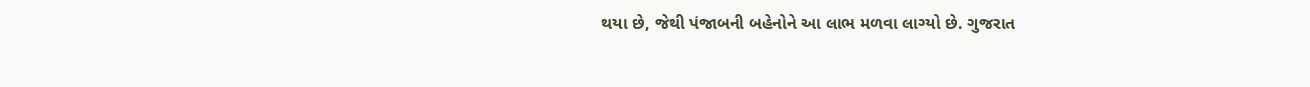થયા છે, જેથી પંજાબની બહેનોને આ લાભ મળવા લાગ્યો છે. ગુજરાત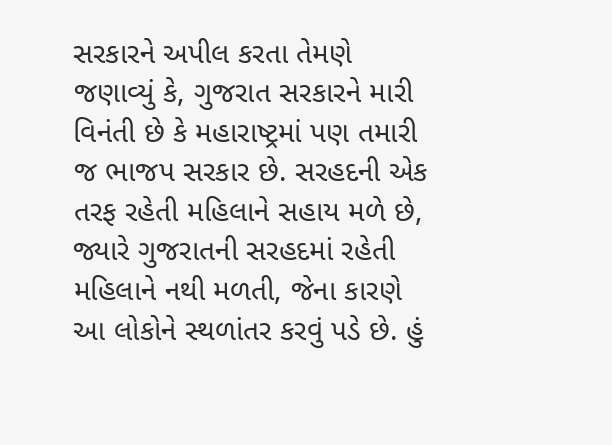સરકારને અપીલ કરતા તેમણે જણાવ્યું કે, ગુજરાત સરકારને મારી વિનંતી છે કે મહારાષ્ટ્રમાં પણ તમારી જ ભાજપ સરકાર છે. સરહદની એક તરફ રહેતી મહિલાને સહાય મળે છે, જ્યારે ગુજરાતની સરહદમાં રહેતી મહિલાને નથી મળતી, જેના કારણે આ લોકોને સ્થળાંતર કરવું પડે છે. હું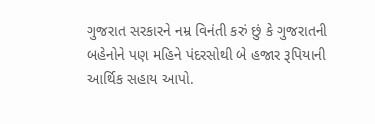ગુજરાત સરકારને નમ્ર વિનંતી કરું છું કે ગુજરાતની બહેનોને પણ મહિને પંદરસોથી બે હજાર રૂપિયાની આર્થિક સહાય આપો.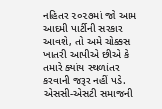નહિતર ૨૦૨૭માં જો આમ આદમી પાર્ટીની સરકાર આવશે, તો અમે ચોક્કસ ખાતરી આપીએ છીએ કે તમારે ક્યાંય સ્થળાંતર કરવાની જરૂર નહીં પડે. એસસી-એસટી સમાજની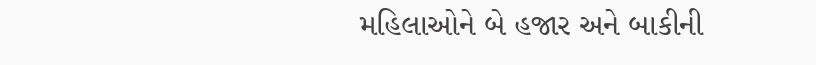મહિલાઓને બે હજાર અને બાકીની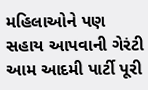મહિલાઓને પણ સહાય આપવાની ગેરંટી આમ આદમી પાર્ટી પૂરી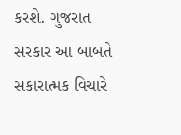કરશે. ગુજરાત સરકાર આ બાબતે સકારાત્મક વિચારે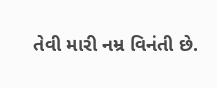તેવી મારી નમ્ર વિનંતી છે.